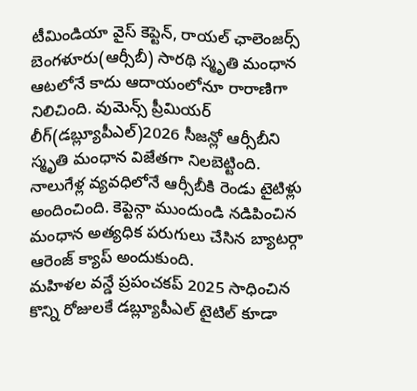టీమిండియా వైస్ కెప్టెన్, రాయల్ ఛాలెంజర్స్ బెంగళూరు(ఆర్సీబీ) సారథి స్మృతి మంధాన ఆటలోనే కాదు ఆదాయంలోనూ రారాణిగా నిలిచింది. వుమెన్స్ ప్రీమియర్ లీగ్(డబ్ల్యూపీఎల్)2026 సీజన్లో ఆర్సీబీని స్మృతి మంధాన విజేతగా నిలబెట్టింది. నాలుగేళ్ల వ్యవధిలోనే ఆర్సీబీకి రెండు టైటిళ్లు అందించింది. కెప్టెన్గా ముందుండి నడిపించిన మంధాన అత్యధిక పరుగులు చేసిన బ్యాటర్గా ఆరెంజ్ క్యాప్ అందుకుంది.
మహిళల వన్డే ప్రపంచకప్ 2025 సాధించిన కొన్ని రోజులకే డబ్ల్యూపీఎల్ టైటిల్ కూడా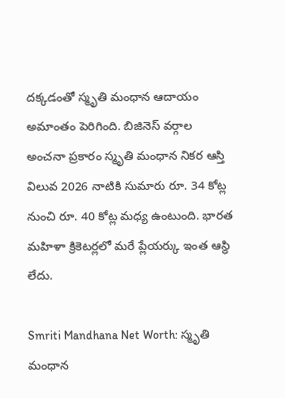దక్కడంతో స్మృతి మంధాన ఆదాయం అమాంతం పెరిగింది. బిజినెస్ వర్గాల అంచనా ప్రకారం స్మృతి మంధాన నికర ఆస్తి విలువ 2026 నాటికి సుమారు రూ. 34 కోట్ల నుంచి రూ. 40 కోట్ల మధ్య ఉంటుంది. భారత మహిళా క్రికెటర్లలో మరే ప్లేయర్కు ఇంత ఆస్థి లేదు.

Smriti Mandhana Net Worth: స్మృతి మంధాన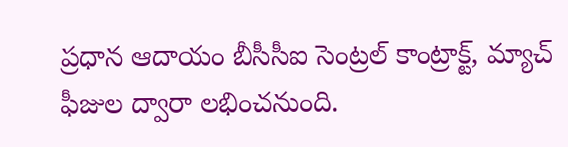ప్రధాన ఆదాయం బీసీసీఐ సెంట్రల్ కాంట్రాక్ట్, మ్యాచ్ ఫీజుల ద్వారా లభించనుంది.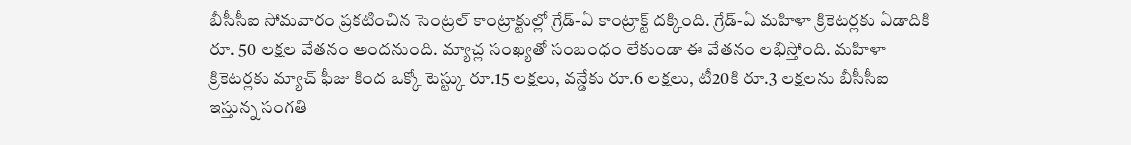బీసీసీఐ సోమవారం ప్రకటించిన సెంట్రల్ కాంట్రాక్టుల్లో గ్రేడ్-ఏ కాంట్రాక్ట్ దక్కింది. గ్రేడ్-ఏ మహిళా క్రికెటర్లకు ఏడాదికి రూ. 50 లక్షల వేతనం అందనుంది. మ్యాచ్ల సంఖ్యతో సంబంధం లేకుండా ఈ వేతనం లభిస్తోంది. మహిళా క్రికెటర్లకు మ్యాచ్ ఫీజు కింద ఒక్కో టెస్ట్కు రూ.15 లక్షలు, వన్డేకు రూ.6 లక్షలు, టీ20కి రూ.3 లక్షలను బీసీసీఐ ఇస్తున్న సంగతి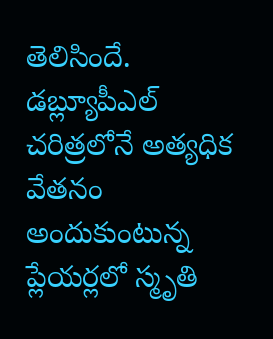తెలిసిందే.
డబ్ల్యూపీఎల్ చరిత్రలోనే అత్యధిక వేతనం అందుకుంటున్న ప్లేయర్లలో స్మృతి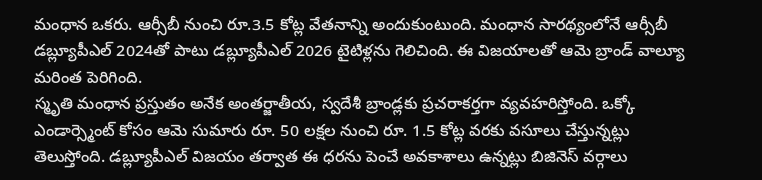మంధాన ఒకరు. ఆర్సీబీ నుంచి రూ.3.5 కోట్ల వేతనాన్ని అందుకుంటుంది. మంధాన సారథ్యంలోనే ఆర్సీబీ డబ్ల్యూపీఎల్ 2024తో పాటు డబ్ల్యూపీఎల్ 2026 టైటిళ్లను గెలిచింది. ఈ విజయాలతో ఆమె బ్రాండ్ వాల్యూ మరింత పెరిగింది.
స్మృతి మంధాన ప్రస్తుతం అనేక అంతర్జాతీయ, స్వదేశీ బ్రాండ్లకు ప్రచరాకర్తగా వ్యవహరిస్తోంది. ఒక్కో ఎండార్స్మెంట్ కోసం ఆమె సుమారు రూ. 50 లక్షల నుంచి రూ. 1.5 కోట్ల వరకు వసూలు చేస్తున్నట్లు తెలుస్తోంది. డబ్ల్యూపీఎల్ విజయం తర్వాత ఈ ధరను పెంచే అవకాశాలు ఉన్నట్లు బిజినెస్ వర్గాలు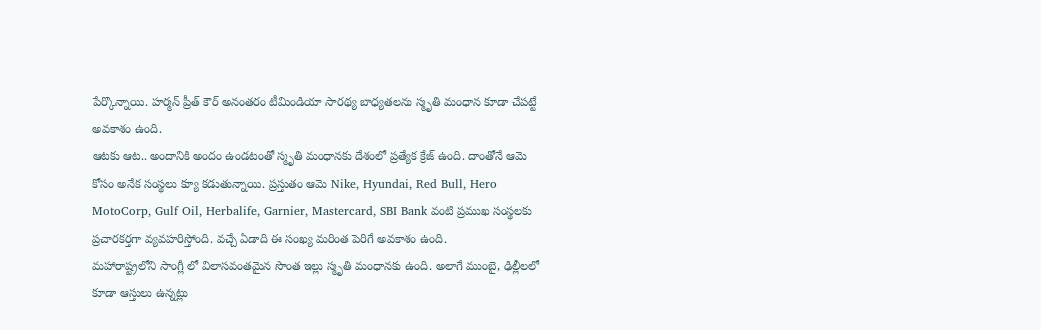పేర్కొన్నాయి. హర్మన్ ప్రీత్ కౌర్ అనంతరం టీమిండియా సారథ్య బాధ్యతలను స్మృతి మంధాన కూడా చేపట్టే అవకాశం ఉంది.
ఆటకు ఆట.. అందానికి అందం ఉండటంతో స్మృతి మంధానకు దేశంలో ప్రత్యేక క్రేజ్ ఉంది. దాంతోనే ఆమె కోసం అనేక సంస్థలు క్యూ కడుతున్నాయి. ప్రస్తుతం ఆమె Nike, Hyundai, Red Bull, Hero MotoCorp, Gulf Oil, Herbalife, Garnier, Mastercard, SBI Bank వంటి ప్రముఖ సంస్థలకు ప్రచారకర్తగా వ్యవహరిస్తోంది. వచ్చే ఏడాది ఈ సంఖ్య మరింత పెరిగే అవకాశం ఉంది.
మహారాష్ట్రలోని సాంగ్లీ లో విలాసవంతమైన సొంత ఇల్లు స్మృతి మంధానకు ఉంది. అలాగే ముంబై, ఢిల్లీలలో కూడా ఆస్తులు ఉన్నట్లు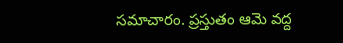సమాచారం. ప్రస్తుతం ఆమె వద్ద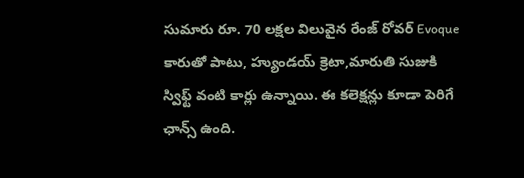సుమారు రూ. 70 లక్షల విలువైన రేంజ్ రోవర్ Evoque కారుతో పాటు, హ్యుండయ్ క్రెటా,మారుతి సుజుకి స్విఫ్ట్ వంటి కార్లు ఉన్నాయి. ఈ కలెక్షన్లు కూడా పెరిగే ఛాన్స్ ఉంది.